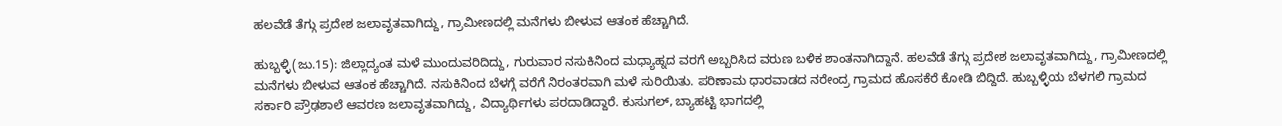ಹಲವೆಡೆ ತೆಗ್ಗು ಪ್ರದೇಶ ಜಲಾವೃತವಾಗಿದ್ದು, ಗ್ರಾಮೀಣದಲ್ಲಿ ಮನೆಗಳು ಬೀಳುವ ಆತಂಕ ಹೆಚ್ಚಾಗಿದೆ.

ಹುಬ್ಬಳ್ಳಿ(ಜು.15): ಜಿಲ್ಲಾದ್ಯಂತ ಮಳೆ ಮುಂದುವರಿದಿದ್ದು, ಗುರುವಾರ ನಸುಕಿನಿಂದ ಮಧ್ಯಾಹ್ನದ ವರಗೆ ಅಬ್ಬರಿಸಿದ ವರುಣ ಬಳಿಕ ಶಾಂತನಾಗಿದ್ದಾನೆ. ಹಲವೆಡೆ ತೆಗ್ಗು ಪ್ರದೇಶ ಜಲಾವೃತವಾಗಿದ್ದು, ಗ್ರಾಮೀಣದಲ್ಲಿ ಮನೆಗಳು ಬೀಳುವ ಆತಂಕ ಹೆಚ್ಚಾಗಿದೆ. ನಸುಕಿನಿಂದ ಬೆಳಗ್ಗೆ ವರೆಗೆ ನಿರಂತರವಾಗಿ ಮಳೆ ಸುರಿಯಿತು. ಪರಿಣಾಮ ಧಾರವಾಡದ ನರೇಂದ್ರ ಗ್ರಾಮದ ಹೊಸಕೆರೆ ಕೋಡಿ ಬಿದ್ದಿದೆ. ಹುಬ್ಬಳ್ಳಿಯ ಬೆಳಗಲಿ ಗ್ರಾಮದ ಸರ್ಕಾರಿ ಪ್ರೌಢಶಾಲೆ ಆವರಣ ಜಲಾವೃತವಾಗಿದ್ದು, ವಿದ್ಯಾರ್ಥಿಗಳು ಪರದಾಡಿದ್ದಾರೆ. ಕುಸುಗಲ್‌, ಬ್ಯಾಹಟ್ಟಿ ಭಾಗದಲ್ಲಿ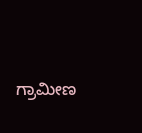ಗ್ರಾಮೀಣ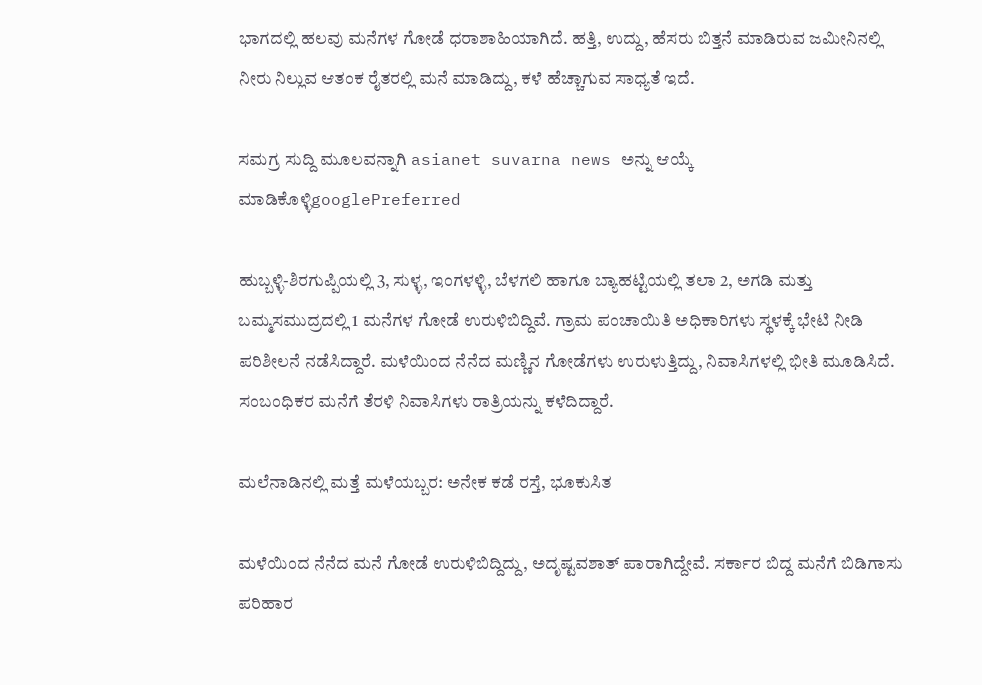ಭಾಗದಲ್ಲಿ ಹಲವು ಮನೆಗಳ ಗೋಡೆ ಧರಾಶಾಹಿಯಾಗಿದೆ. ಹತ್ತಿ, ಉದ್ದು, ಹೆಸರು ಬಿತ್ತನೆ ಮಾಡಿರುವ ಜಮೀನಿನಲ್ಲಿ ನೀರು ನಿಲ್ಲುವ ಆತಂಕ ರೈತರಲ್ಲಿ ಮನೆ ಮಾಡಿದ್ದು, ಕಳೆ ಹೆಚ್ಚಾಗುವ ಸಾಧ್ಯತೆ ಇದೆ.

ಸಮಗ್ರ ಸುದ್ದಿ ಮೂಲವನ್ನಾಗಿ asianet suvarna news ಅನ್ನು ಆಯ್ಕೆ ಮಾಡಿಕೊಳ್ಳಿgooglePreferred

ಹುಬ್ಬಳ್ಳಿ-ಶಿರಗುಪ್ಪಿಯಲ್ಲಿ 3, ಸುಳ್ಳ, ಇಂಗಳಳ್ಳಿ, ಬೆಳಗಲಿ ಹಾಗೂ ಬ್ಯಾಹಟ್ಟಿಯಲ್ಲಿ ತಲಾ 2, ಅಗಡಿ ಮತ್ತು ಬಮ್ಮಸಮುದ್ರದಲ್ಲಿ 1 ಮನೆಗಳ ಗೋಡೆ ಉರುಳಿಬಿದ್ದಿವೆ. ಗ್ರಾಮ ಪಂಚಾಯಿತಿ ಅಧಿಕಾರಿಗಳು ಸ್ಥಳಕ್ಕೆ ಭೇಟಿ ನೀಡಿ ಪರಿಶೀಲನೆ ನಡೆಸಿದ್ದಾರೆ. ಮಳೆಯಿಂದ ನೆನೆದ ಮಣ್ಣಿನ ಗೋಡೆಗಳು ಉರುಳುತ್ತಿದ್ದು, ನಿವಾಸಿಗಳಲ್ಲಿ ಭೀತಿ ಮೂಡಿಸಿದೆ. ಸಂಬಂಧಿಕರ ಮನೆಗೆ ತೆರಳಿ ನಿವಾಸಿಗಳು ರಾತ್ರಿಯನ್ನು ಕಳೆದಿದ್ದಾರೆ.

ಮಲೆನಾಡಿನಲ್ಲಿ ಮತ್ತೆ ಮಳೆಯಬ್ಬರ: ಅನೇಕ ಕಡೆ ರಸ್ತೆ, ಭೂಕುಸಿತ

ಮಳೆಯಿಂದ ನೆನೆದ ಮನೆ ಗೋಡೆ ಉರುಳಿಬಿದ್ದಿದ್ದು, ಅದೃಷ್ಟವಶಾತ್‌ ಪಾರಾಗಿದ್ದೇವೆ. ಸರ್ಕಾರ ಬಿದ್ದ ಮನೆಗೆ ಬಿಡಿಗಾಸು ಪರಿಹಾರ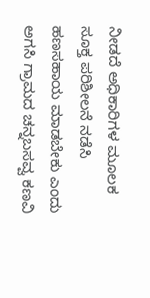ನೀಡದೆ ಅಧಿಕಾರಿಗಳ ಮೂಲಕ ಸೂಕ್ತ ಪರಿಶೀಲನೆ ನಡೆಸಿ ಹಣಸಹಾಯ ಮಾಡಬೇಕು ಎಂದು ಅಗಸಿ ಗ್ರಾಮದ ಚನ್ನಬಸವ್ವ ಕಣವಿ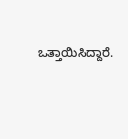ಒತ್ತಾಯಿಸಿದ್ದಾರೆ.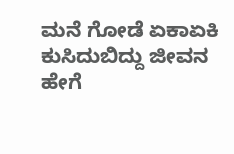ಮನೆ ಗೋಡೆ ಏಕಾಏಕಿ ಕುಸಿದುಬಿದ್ದು ಜೀವನ ಹೇಗೆ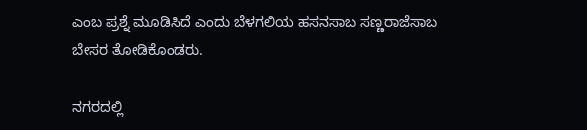ಎಂಬ ಪ್ರಶ್ನೆ ಮೂಡಿಸಿದೆ ಎಂದು ಬೆಳಗಲಿಯ ಹಸನಸಾಬ ಸಣ್ಣರಾಜೆಸಾಬ ಬೇಸರ ತೋಡಿಕೊಂಡರು.

ನಗರದಲ್ಲಿ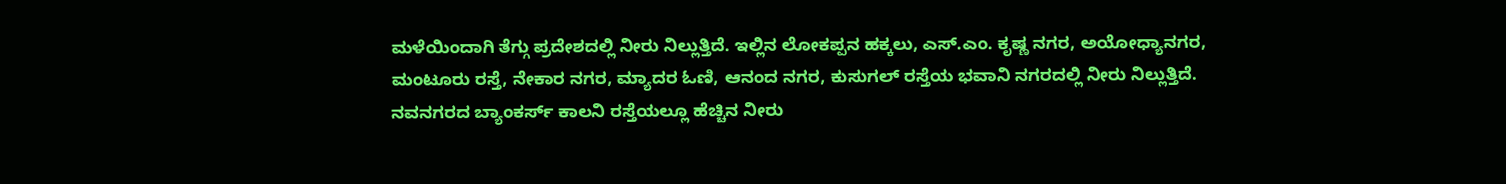ಮಳೆಯಿಂದಾಗಿ ತೆಗ್ಗು ಪ್ರದೇಶದಲ್ಲಿ ನೀರು ನಿಲ್ಲುತ್ತಿದೆ. ಇಲ್ಲಿನ ಲೋಕಪ್ಪನ ಹಕ್ಕಲು, ಎಸ್‌.ಎಂ. ಕೃಷ್ಣ ನಗರ, ಅಯೋಧ್ಯಾನಗರ, ಮಂಟೂರು ರಸ್ತೆ, ನೇಕಾರ ನಗರ, ಮ್ಯಾದರ ಓಣಿ, ಆನಂದ ನಗರ, ಕುಸುಗಲ್‌ ರಸ್ತೆಯ ಭವಾನಿ ನಗರದಲ್ಲಿ ನೀರು ನಿಲ್ಲುತ್ತಿದೆ. ನವನಗರದ ಬ್ಯಾಂಕರ್ಸ್‌ ಕಾಲನಿ ರಸ್ತೆಯಲ್ಲೂ ಹೆಚ್ಚಿನ ನೀರು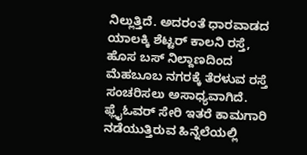ನಿಲ್ಲುತ್ತಿದೆ. ಅದರಂತೆ ಧಾರವಾಡದ ಯಾಲಕ್ಕಿ ಶೆಟ್ಟರ್‌ ಕಾಲನಿ ರಸ್ತೆ, ಹೊಸ ಬಸ್‌ ನಿಲ್ದಾಣದಿಂದ ಮೆಹಬೂಬ ನಗರಕ್ಕೆ ತೆರಳುವ ರಸ್ತೆ ಸಂಚರಿಸಲು ಅಸಾಧ್ಯವಾಗಿದೆ. ಫ್ಲೈಓವರ್‌ ಸೇರಿ ಇತರೆ ಕಾಮಗಾರಿ ನಡೆಯುತ್ತಿರುವ ಹಿನ್ನೆಲೆಯಲ್ಲಿ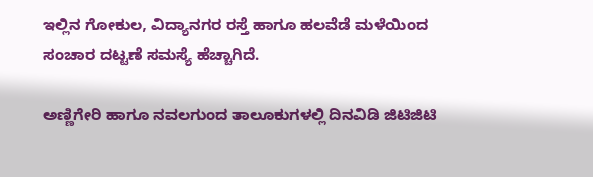ಇಲ್ಲಿನ ಗೋಕುಲ, ವಿದ್ಯಾನಗರ ರಸ್ತೆ ಹಾಗೂ ಹಲವೆಡೆ ಮಳೆಯಿಂದ ಸಂಚಾರ ದಟ್ಟಣೆ ಸಮಸ್ಯೆ ಹೆಚ್ಚಾಗಿದೆ.

ಅಣ್ಣಿಗೇರಿ ಹಾಗೂ ನವಲಗುಂದ ತಾಲೂಕುಗಳಲ್ಲಿ ದಿನವಿಡಿ ಜಿಟಿಜಿಟಿ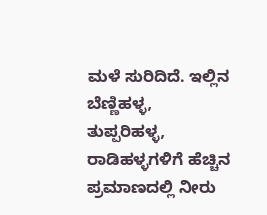ಮಳೆ ಸುರಿದಿದೆ. ಇಲ್ಲಿನ ಬೆಣ್ಣಿಹಳ್ಳ, ತುಪ್ಪರಿಹಳ್ಳ, ರಾಡಿಹಳ್ಳಗಳಿಗೆ ಹೆಚ್ಚಿನ ಪ್ರಮಾಣದಲ್ಲಿ ನೀರು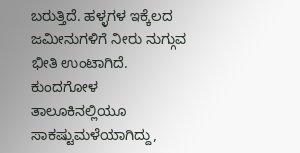ಬರುತ್ತಿದೆ. ಹಳ್ಳಗಳ ಇಕ್ಕೆಲದ ಜಮೀನುಗಳಿಗೆ ನೀರು ನುಗ್ಗುವ ಭೀತಿ ಉಂಟಾಗಿದೆ. ಕುಂದಗೋಳ ತಾಲೂಕಿನಲ್ಲಿಯೂ ಸಾಕಷ್ಟುಮಳೆಯಾಗಿದ್ದು,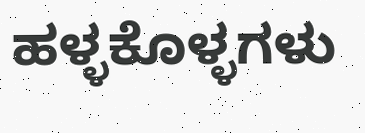ಹಳ್ಳಕೊಳ್ಳಗಳು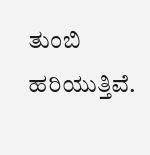ತುಂಬಿ ಹರಿಯುತ್ತಿವೆ.